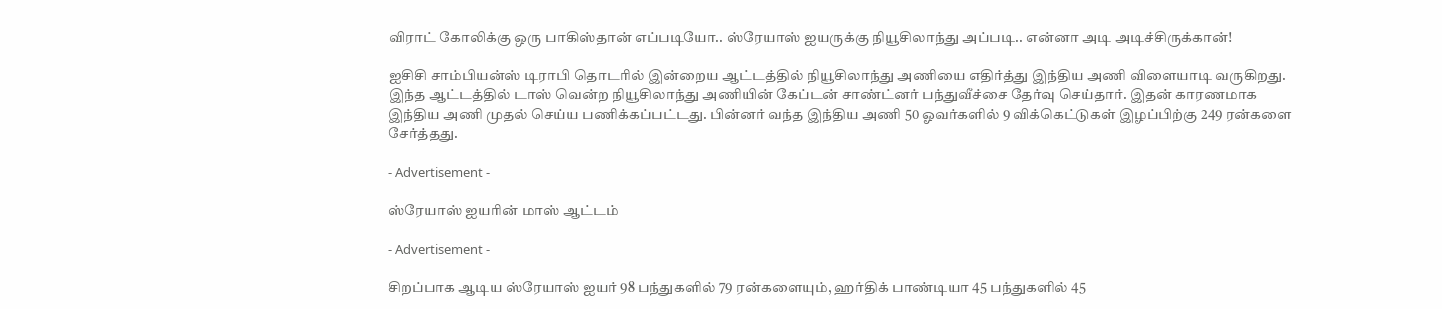விராட் கோலிக்கு ஒரு பாகிஸ்தான் எப்படியோ.. ஸ்ரேயாஸ் ஐயருக்கு நியூசிலாந்து அப்படி.. என்னா அடி அடிச்சிருக்கான்!

ஐசிசி சாம்பியன்ஸ் டிராபி தொடரில் இன்றைய ஆட்டத்தில் நியூசிலாந்து அணியை எதிர்த்து இந்திய அணி விளையாடி வருகிறது. இந்த ஆட்டத்தில் டாஸ் வென்ற நியூசிலாந்து அணியின் கேப்டன் சாண்ட்னர் பந்துவீச்சை தேர்வு செய்தார். இதன் காரணமாக இந்திய அணி முதல் செய்ய பணிக்கப்பட்டது. பின்னர் வந்த இந்திய அணி 50 ஓவர்களில் 9 விக்கெட்டுகள் இழப்பிற்கு 249 ரன்களை சேர்த்தது.

- Advertisement -

ஸ்ரேயாஸ் ஐயரின் மாஸ் ஆட்டம்

- Advertisement -

சிறப்பாக ஆடிய ஸ்ரேயாஸ் ஐயர் 98 பந்துகளில் 79 ரன்களையும், ஹர்திக் பாண்டியா 45 பந்துகளில் 45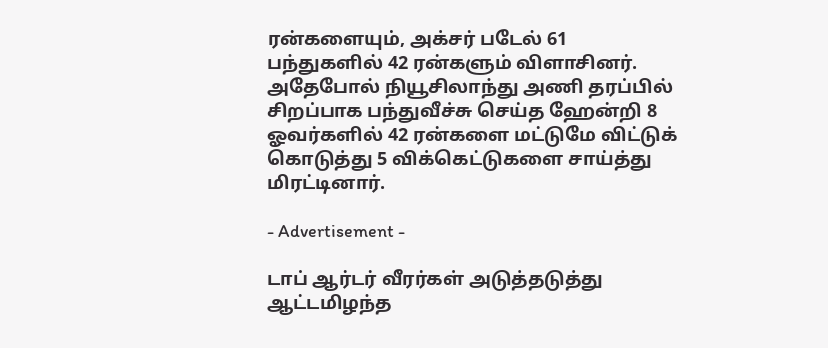ரன்களையும், அக்சர் படேல் 61 பந்துகளில் 42 ரன்களும் விளாசினர். அதேபோல் நியூசிலாந்து அணி தரப்பில் சிறப்பாக பந்துவீச்சு செய்த ஹேன்றி 8 ஓவர்களில் 42 ரன்களை மட்டுமே விட்டுக் கொடுத்து 5 விக்கெட்டுகளை சாய்த்து மிரட்டினார்.

- Advertisement -

டாப் ஆர்டர் வீரர்கள் அடுத்தடுத்து ஆட்டமிழந்த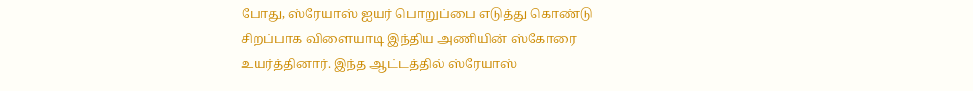போது, ஸ்ரேயாஸ் ஐயர் பொறுப்பை எடுத்து கொண்டு சிறப்பாக விளையாடி இந்திய அணியின் ஸ்கோரை உயர்த்தினார். இந்த ஆட்டத்தில் ஸ்ரேயாஸ்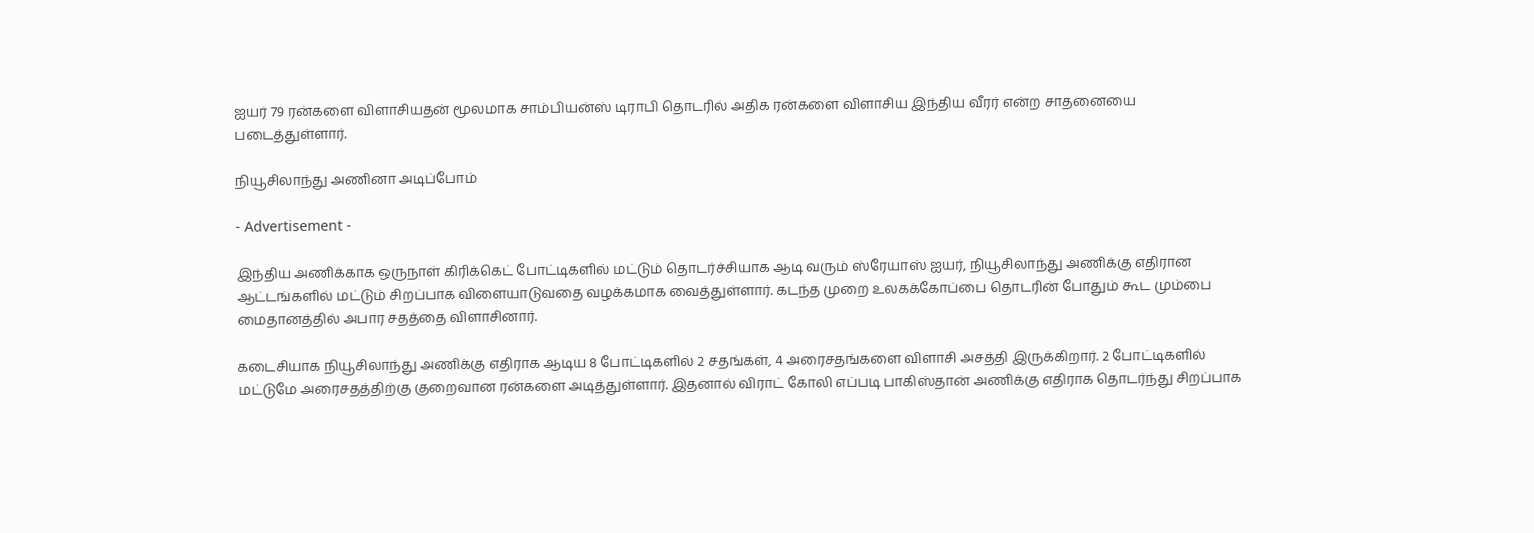ஐயர் 79 ரன்களை விளாசியதன் மூலமாக சாம்பியன்ஸ் டிராபி தொடரில் அதிக ரன்களை விளாசிய இந்திய வீரர் என்ற சாதனையை படைத்துள்ளார்.

நியூசிலாந்து அணினா அடிப்போம்

- Advertisement -

இந்திய அணிக்காக ஒருநாள் கிரிக்கெட் போட்டிகளில் மட்டும் தொடர்ச்சியாக ஆடி வரும் ஸ்ரேயாஸ் ஐயர், நியூசிலாந்து அணிக்கு எதிரான ஆட்டங்களில் மட்டும் சிறப்பாக விளையாடுவதை வழக்கமாக வைத்துள்ளார். கடந்த முறை உலகக்கோப்பை தொடரின் போதும் கூட மும்பை மைதானத்தில் அபார சதத்தை விளாசினார்.

கடைசியாக நியூசிலாந்து அணிக்கு எதிராக ஆடிய 8 போட்டிகளில் 2 சதங்கள், 4 அரைசதங்களை விளாசி அசத்தி இருக்கிறார். 2 போட்டிகளில் மட்டுமே அரைசதத்திற்கு குறைவான ரன்களை அடித்துள்ளார். இதனால் விராட் கோலி எப்படி பாகிஸ்தான் அணிக்கு எதிராக தொடர்ந்து சிறப்பாக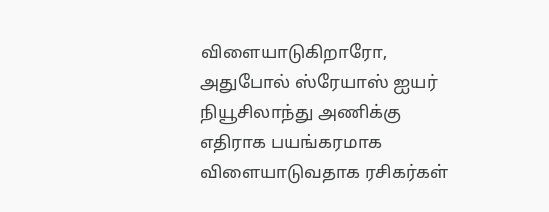விளையாடுகிறாரோ, அதுபோல் ஸ்ரேயாஸ் ஐயர் நியூசிலாந்து அணிக்கு எதிராக பயங்கரமாக விளையாடுவதாக ரசிகர்கள்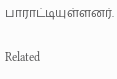பாராட்டியுள்ளனர்.

Related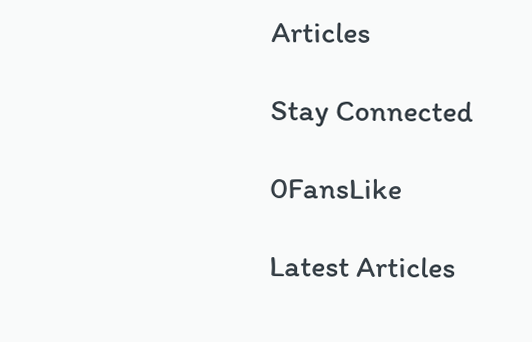Articles

Stay Connected

0FansLike

Latest Articles